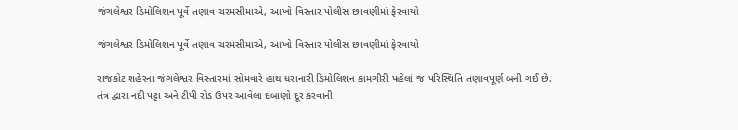જંગલેશ્વર ડિમોલિશન પૂર્વે તણાવ ચરમસીમાએ, આખો વિસ્તાર પોલીસ છાવણીમાં ફેરવાયો

જંગલેશ્વર ડિમોલિશન પૂર્વે તણાવ ચરમસીમાએ, આખો વિસ્તાર પોલીસ છાવણીમાં ફેરવાયો

રાજકોટ શહેરના જંગલેશ્વર વિસ્તારમાં સોમવારે હાથ ધરાનારી ડિમોલિશન કામગીરી પહેલાં જ પરિસ્થિતિ તણાવપૂર્ણ બની ગઈ છે. તંત્ર દ્વારા નદી પટ્ટા અને ટીપી રોડ ઉપર આવેલા દબાણો દૂર કરવાની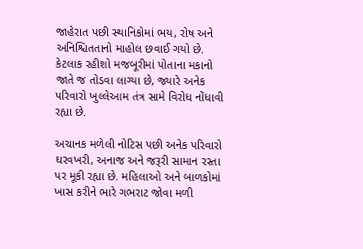જાહેરાત પછી સ્થાનિકોમાં ભય, રોષ અને અનિશ્ચિતતાનો માહોલ છવાઈ ગયો છે. કેટલાક રહીશો મજબૂરીમાં પોતાના મકાનો જાતે જ તોડવા લાગ્યા છે, જ્યારે અનેક પરિવારો ખુલ્લેઆમ તંત્ર સામે વિરોધ નોંધાવી રહ્યા છે.

અચાનક મળેલી નોટિસ પછી અનેક પરિવારો ઘરવખરી, અનાજ અને જરૂરી સામાન રસ્તા પર મૂકી રહ્યા છે. મહિલાઓ અને બાળકોમાં ખાસ કરીને ભારે ગભરાટ જોવા મળી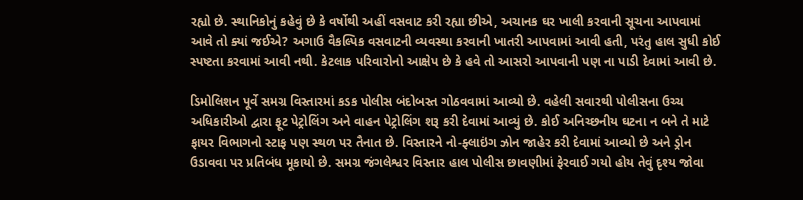રહ્યો છે. સ્થાનિકોનું કહેવું છે કે વર્ષોથી અહીં વસવાટ કરી રહ્યા છીએ, અચાનક ઘર ખાલી કરવાની સૂચના આપવામાં આવે તો ક્યાં જઈએ? અગાઉ વૈકલ્પિક વસવાટની વ્યવસ્થા કરવાની ખાતરી આપવામાં આવી હતી, પરંતુ હાલ સુધી કોઈ સ્પષ્ટતા કરવામાં આવી નથી. કેટલાક પરિવારોનો આક્ષેપ છે કે હવે તો આસરો આપવાની પણ ના પાડી દેવામાં આવી છે.

ડિમોલિશન પૂર્વે સમગ્ર વિસ્તારમાં કડક પોલીસ બંદોબસ્ત ગોઠવવામાં આવ્યો છે. વહેલી સવારથી પોલીસના ઉચ્ચ અધિકારીઓ દ્વારા ફૂટ પેટ્રોલિંગ અને વાહન પેટ્રોલિંગ શરૂ કરી દેવામાં આવ્યું છે. કોઈ અનિચ્છનીય ઘટના ન બને તે માટે ફાયર વિભાગનો સ્ટાફ પણ સ્થળ પર તૈનાત છે. વિસ્તારને નો-ફ્લાઇંગ ઝોન જાહેર કરી દેવામાં આવ્યો છે અને ડ્રોન ઉડાવવા પર પ્રતિબંધ મૂકાયો છે. સમગ્ર જંગલેશ્વર વિસ્તાર હાલ પોલીસ છાવણીમાં ફેરવાઈ ગયો હોય તેવું દૃશ્ય જોવા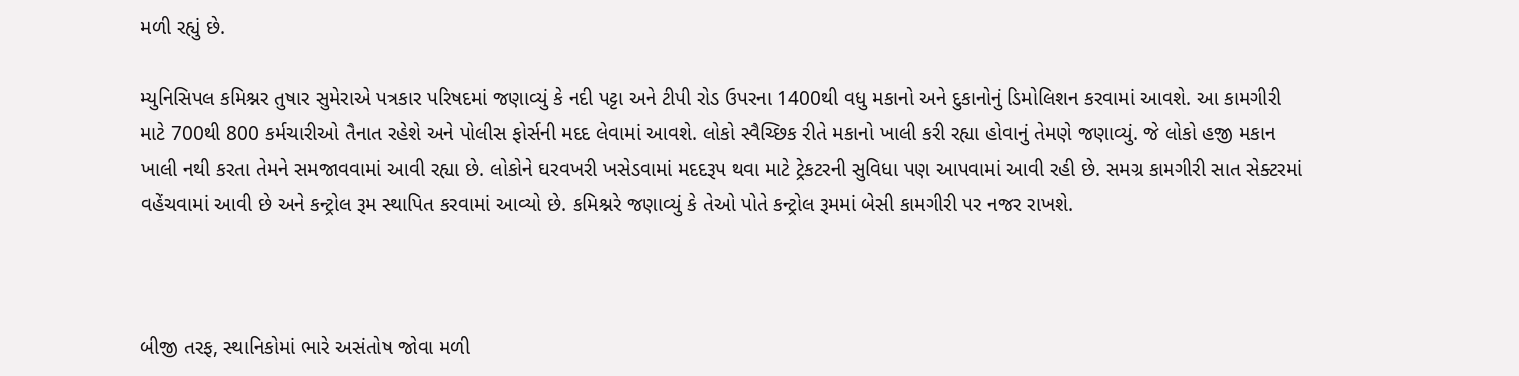મળી રહ્યું છે.

મ્યુનિસિપલ કમિશ્નર તુષાર સુમેરાએ પત્રકાર પરિષદમાં જણાવ્યું કે નદી પટ્ટા અને ટીપી રોડ ઉપરના 1400થી વધુ મકાનો અને દુકાનોનું ડિમોલિશન કરવામાં આવશે. આ કામગીરી માટે 700થી 800 કર્મચારીઓ તૈનાત રહેશે અને પોલીસ ફોર્સની મદદ લેવામાં આવશે. લોકો સ્વૈચ્છિક રીતે મકાનો ખાલી કરી રહ્યા હોવાનું તેમણે જણાવ્યું. જે લોકો હજી મકાન ખાલી નથી કરતા તેમને સમજાવવામાં આવી રહ્યા છે. લોકોને ઘરવખરી ખસેડવામાં મદદરૂપ થવા માટે ટ્રેકટરની સુવિધા પણ આપવામાં આવી રહી છે. સમગ્ર કામગીરી સાત સેક્ટરમાં વહેંચવામાં આવી છે અને કન્ટ્રોલ રૂમ સ્થાપિત કરવામાં આવ્યો છે. કમિશ્નરે જણાવ્યું કે તેઓ પોતે કન્ટ્રોલ રૂમમાં બેસી કામગીરી પર નજર રાખશે.



બીજી તરફ, સ્થાનિકોમાં ભારે અસંતોષ જોવા મળી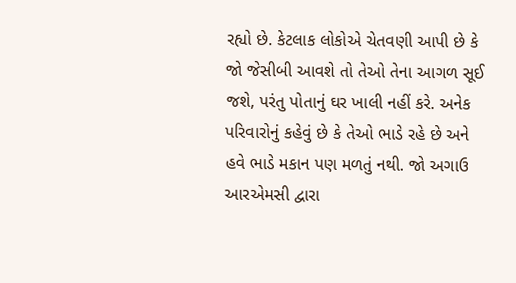રહ્યો છે. કેટલાક લોકોએ ચેતવણી આપી છે કે જો જેસીબી આવશે તો તેઓ તેના આગળ સૂઈ જશે, પરંતુ પોતાનું ઘર ખાલી નહીં કરે. અનેક પરિવારોનું કહેવું છે કે તેઓ ભાડે રહે છે અને હવે ભાડે મકાન પણ મળતું નથી. જો અગાઉ આરએમસી દ્વારા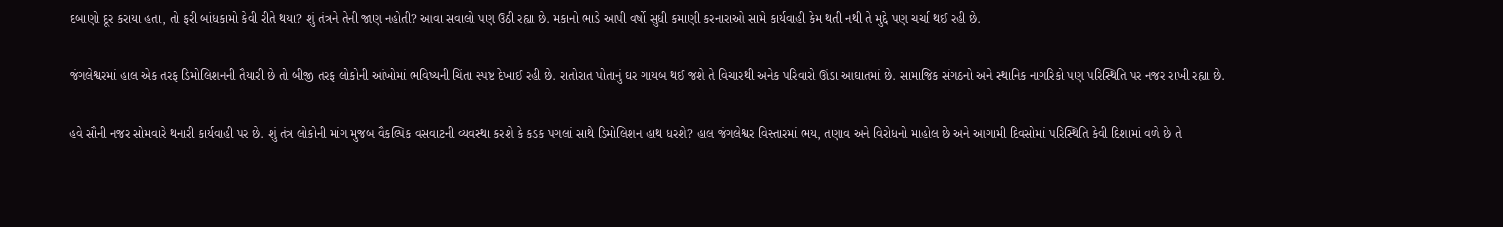દબાણો દૂર કરાયા હતા, તો ફરી બાંધકામો કેવી રીતે થયા? શું તંત્રને તેની જાણ નહોતી? આવા સવાલો પણ ઉઠી રહ્યા છે. મકાનો ભાડે આપી વર્ષો સુધી કમાણી કરનારાઓ સામે કાર્યવાહી કેમ થતી નથી તે મુદ્દે પણ ચર્ચા થઈ રહી છે.

જંગલેશ્વરમાં હાલ એક તરફ ડિમોલિશનની તૈયારી છે તો બીજી તરફ લોકોની આંખોમાં ભવિષ્યની ચિંતા સ્પષ્ટ દેખાઈ રહી છે. રાતોરાત પોતાનું ઘર ગાયબ થઈ જશે તે વિચારથી અનેક પરિવારો ઊંડા આઘાતમાં છે. સામાજિક સંગઠનો અને સ્થાનિક નાગરિકો પણ પરિસ્થિતિ પર નજર રાખી રહ્યા છે.

હવે સૌની નજર સોમવારે થનારી કાર્યવાહી પર છે. શું તંત્ર લોકોની માંગ મુજબ વૈકલ્પિક વસવાટની વ્યવસ્થા કરશે કે કડક પગલાં સાથે ડિમોલિશન હાથ ધરશે? હાલ જંગલેશ્વર વિસ્તારમાં ભય, તણાવ અને વિરોધનો માહોલ છે અને આગામી દિવસોમાં પરિસ્થિતિ કેવી દિશામાં વળે છે તે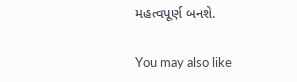મહત્વપૂર્ણ બનશે.

You may also like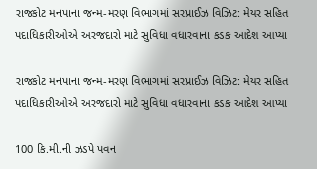રાજકોટ મનપાના જન્મ-મરણ વિભાગમાં સરપ્રાઈઝ વિઝિટ: મેયર સહિત પદાધિકારીઓએ અરજદારો માટે સુવિધા વધારવાના કડક આદેશ આપ્યા

રાજકોટ મનપાના જન્મ-મરણ વિભાગમાં સરપ્રાઈઝ વિઝિટ: મેયર સહિત પદાધિકારીઓએ અરજદારો માટે સુવિધા વધારવાના કડક આદેશ આપ્યા

100 કિ.મી.ની ઝડપે પવન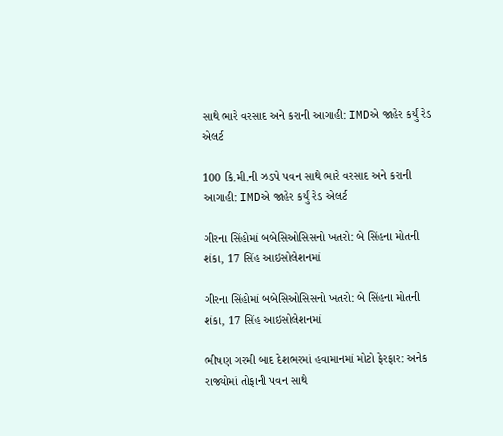સાથે ભારે વરસાદ અને કરાની આગાહી: IMDએ જાહેર કર્યું રેડ એલર્ટ

100 કિ.મી.ની ઝડપે પવન સાથે ભારે વરસાદ અને કરાની આગાહી: IMDએ જાહેર કર્યું રેડ એલર્ટ

ગીરના સિંહોમાં બબેસિઓસિસનો ખતરો: બે સિંહના મોતની શંકા, 17 સિંહ આઇસોલેશનમાં

ગીરના સિંહોમાં બબેસિઓસિસનો ખતરો: બે સિંહના મોતની શંકા, 17 સિંહ આઇસોલેશનમાં

ભીષણ ગરમી બાદ દેશભરમાં હવામાનમાં મોટો ફેરફાર: અનેક રાજ્યોમાં તોફાની પવન સાથે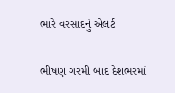ભારે વરસાદનું એલર્ટ

ભીષણ ગરમી બાદ દેશભરમાં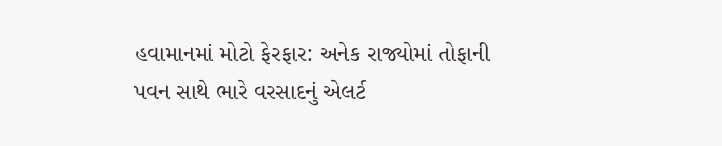હવામાનમાં મોટો ફેરફાર: અનેક રાજ્યોમાં તોફાની પવન સાથે ભારે વરસાદનું એલર્ટ